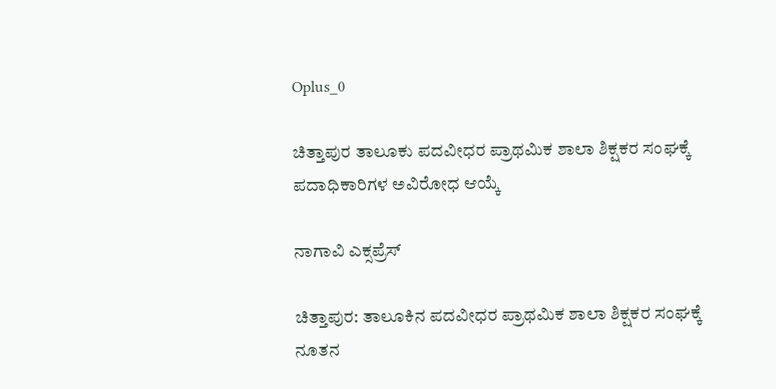Oplus_0

ಚಿತ್ತಾಪುರ ತಾಲೂಕು ಪದವೀಧರ ಪ್ರಾಥಮಿಕ ಶಾಲಾ ಶಿಕ್ಷಕರ ಸಂಘಕ್ಕೆ ಪದಾಧಿಕಾರಿಗಳ ಅವಿರೋಧ ಆಯ್ಕೆ

ನಾಗಾವಿ ಎಕ್ಸಪ್ರೆಸ್

ಚಿತ್ತಾಪುರ: ತಾಲೂಕಿನ ಪದವೀಧರ ಪ್ರಾಥಮಿಕ ಶಾಲಾ ಶಿಕ್ಷಕರ ಸಂಘಕ್ಕೆ ನೂತನ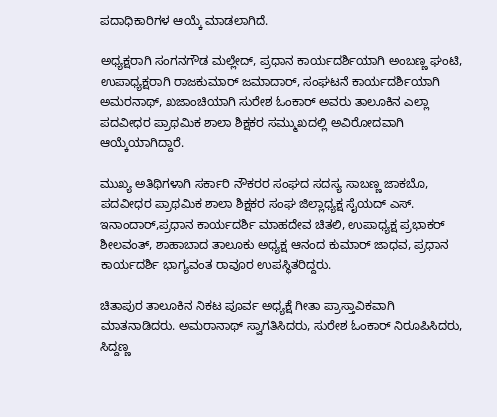ಪದಾಧಿಕಾರಿಗಳ ಆಯ್ಕೆ ಮಾಡಲಾಗಿದೆ.

ಅಧ್ಯಕ್ಷರಾಗಿ ಸಂಗನಗೌಡ ಮಲ್ಲೇದ್, ಪ್ರಧಾನ ಕಾರ್ಯದರ್ಶಿಯಾಗಿ ಅಂಬಣ್ಣ ಘಂಟಿ, ಉಪಾಧ್ಯಕ್ಷರಾಗಿ ರಾಜಕುಮಾರ್ ಜಮಾದಾರ್, ಸಂಘಟನೆ ಕಾರ್ಯದರ್ಶಿಯಾಗಿ ಅಮರನಾಥ್, ಖಜಾಂಚಿಯಾಗಿ ಸುರೇಶ ಓಂಕಾರ್ ಅವರು ತಾಲೂಕಿನ ಎಲ್ಲಾ ಪದವೀಧರ ಪ್ರಾಥಮಿಕ ಶಾಲಾ ಶಿಕ್ಷಕರ ಸಮ್ಮುಖದಲ್ಲಿ ಅವಿರೋದವಾಗಿ ಆಯ್ಕೆಯಾಗಿದ್ದಾರೆ.

ಮುಖ್ಯ ಅತಿಥಿಗಳಾಗಿ ಸರ್ಕಾರಿ ನೌಕರರ ಸಂಘದ ಸದಸ್ಯ ಸಾಬಣ್ಣ ಜಾಕಬೊ, ಪದವೀಧರ ಪ್ರಾಥಮಿಕ ಶಾಲಾ ಶಿಕ್ಷಕರ ಸಂಘ ಜಿಲ್ಲಾಧ್ಯಕ್ಷ ಸೈಯದ್ ಎಸ್. ಇನಾಂದಾರ್,ಪ್ರಧಾನ ಕಾರ್ಯದರ್ಶಿ ಮಾಹದೇವ ಚಿತಲಿ, ಉಪಾಧ್ಯಕ್ಷ ಪ್ರಭಾಕರ್ ಶೀಲವಂತ್, ಶಾಹಾಬಾದ ತಾಲೂಕು ಅಧ್ಯಕ್ಷ ಆನಂದ ಕುಮಾರ್ ಜಾಧವ, ಪ್ರಧಾನ ಕಾರ್ಯದರ್ಶಿ ಭಾಗ್ಯವಂತ ರಾವೂರ ಉಪಸ್ಥಿತರಿದ್ದರು.

ಚಿತಾಪುರ ತಾಲೂಕಿನ ನಿಕಟ ಪೂರ್ವ ಅಧ್ಯಕ್ಷೆ ಗೀತಾ ಪ್ರಾಸ್ತಾವಿಕವಾಗಿ ಮಾತನಾಡಿದರು. ಅಮರಾನಾಥ್ ಸ್ವಾಗತಿಸಿದರು, ಸುರೇಶ ಓಂಕಾರ್ ನಿರೂಪಿಸಿದರು, ಸಿದ್ದಣ್ಣ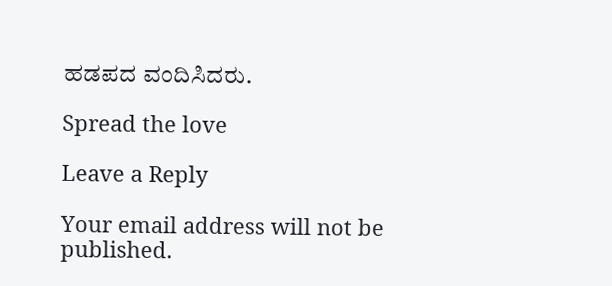ಹಡಪದ ವಂದಿಸಿದರು.

Spread the love

Leave a Reply

Your email address will not be published.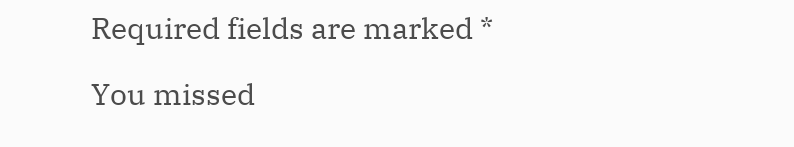Required fields are marked *

You missed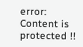error: Content is protected !!